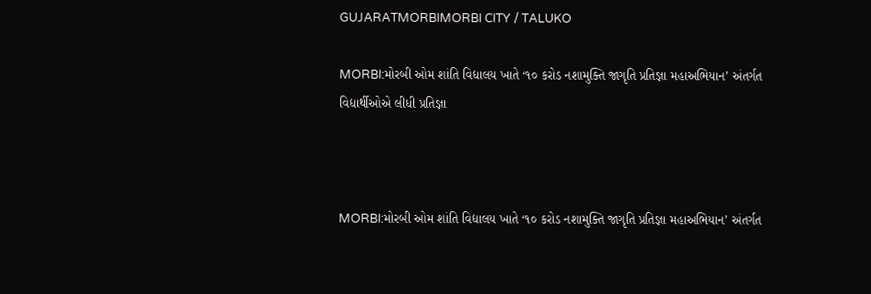GUJARATMORBIMORBI CITY / TALUKO

MORBI:મોરબી ઓમ શાંતિ વિદ્યાલય ખાતે ‘૧૦ કરોડ નશામુક્તિ જાગૃતિ પ્રતિજ્ઞા મહાઅભિયાન’ અંતર્ગત વિદ્યાર્થીઓએ લીધી પ્રતિજ્ઞા



MORBI:મોરબી ઓમ શાંતિ વિદ્યાલય ખાતે ‘૧૦ કરોડ નશામુક્તિ જાગૃતિ પ્રતિજ્ઞા મહાઅભિયાન’ અંતર્ગત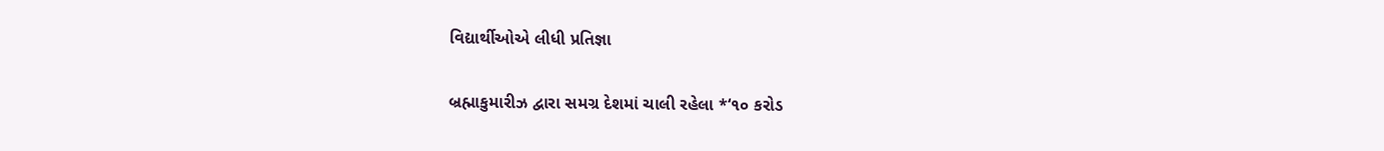વિદ્યાર્થીઓએ લીધી પ્રતિજ્ઞા

બ્રહ્માકુમારીઝ દ્વારા સમગ્ર દેશમાં ચાલી રહેલા *‘૧૦ કરોડ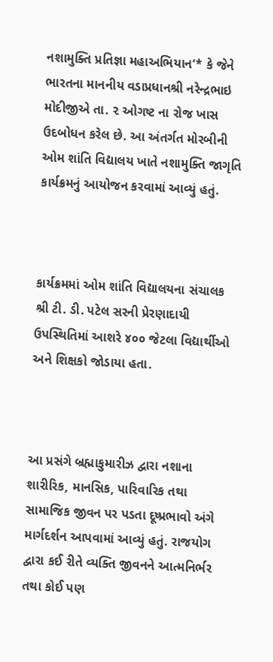નશામુક્તિ પ્રતિજ્ઞા મહાઅભિયાન’* કે જેને ભારતના માનનીય વડાપ્રધાનશ્રી નરેન્દ્રભાઇ મોદીજીએ તા. ૨ ઓગષ્ટ ના રોજ ખાસ ઉદબોધન કરેલ છે. આ અંતર્ગત મોરબીની ઓમ શાંતિ વિદ્યાલય ખાતે નશામુક્તિ જાગૃતિ કાર્યક્રમનું આયોજન કરવામાં આવ્યું હતું.



કાર્યક્રમમાં ઓમ શાંતિ વિદ્યાલયના સંચાલક શ્રી ટી. ડી. પટેલ સરની પ્રેરણાદાયી ઉપસ્થિતિમાં આશરે ૪૦૦ જેટલા વિદ્યાર્થીઓ અને શિક્ષકો જોડાયા હતા.



આ પ્રસંગે બ્રહ્માકુમારીઝ દ્વારા નશાના શારીરિક, માનસિક, પારિવારિક તથા સામાજિક જીવન પર પડતા દૂષ્પ્રભાવો અંગે માર્ગદર્શન આપવામાં આવ્યું હતું. રાજયોગ દ્વારા કઈ રીતે વ્યક્તિ જીવનને આત્મનિર્ભર તથા કોઈ પણ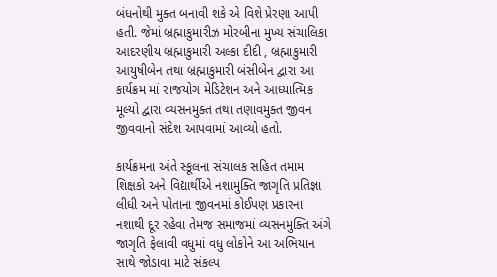બંધનોથી મુક્ત બનાવી શકે એ વિશે પ્રેરણા આપી હતી. જેમાં બ્રહ્માકુમારીઝ મોરબીના મુખ્ય સંચાલિકા આદરણીય બ્રહ્માકુમારી અલ્કા દીદી , બ્રહ્માકુમારી આયુષીબેન તથા બ્રહ્માકુમારી બંસીબેન દ્વારા આ કાર્યક્રમ માં રાજયોગ મેડિટેશન અને આધ્યાત્મિક મૂલ્યો દ્વારા વ્યસનમુક્ત તથા તણાવમુક્ત જીવન જીવવાનો સંદેશ આપવામાં આવ્યો હતો.

કાર્યક્રમના અંતે સ્કૂલના સંચાલક સહિત તમામ શિક્ષકો અને વિદ્યાર્થીએ નશામુક્તિ જાગૃતિ પ્રતિજ્ઞા લીધી અને પોતાના જીવનમાં કોઈપણ પ્રકારના નશાથી દૂર રહેવા તેમજ સમાજમાં વ્યસનમુક્તિ અંગે જાગૃતિ ફેલાવી વધુમાં વધુ લોકોને આ અભિયાન સાથે જોડાવા માટે સંકલ્પ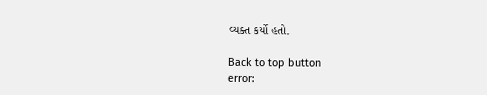વ્યક્ત કર્યો હતો.

Back to top button
error: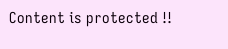Content is protected !!